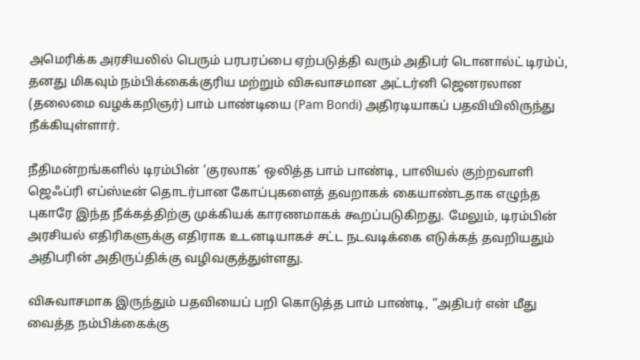அமெரிக்க அரசியலில் பெரும் பரபரப்பை ஏற்படுத்தி வரும் அதிபர் டொனால்ட் டிரம்ப், தனது மிகவும் நம்பிக்கைக்குரிய மற்றும் விசுவாசமான அட்டர்னி ஜெனரலான (தலைமை வழக்கறிஞர்) பாம் பாண்டியை (Pam Bondi) அதிரடியாகப் பதவியிலிருந்து நீக்கியுள்ளார்.

நீதிமன்றங்களில் டிரம்பின் ‘குரலாக’ ஒலித்த பாம் பாண்டி, பாலியல் குற்றவாளி ஜெஃப்ரி எப்ஸ்டீன் தொடர்பான கோப்புகளைத் தவறாகக் கையாண்டதாக எழுந்த புகாரே இந்த நீக்கத்திற்கு முக்கியக் காரணமாகக் கூறப்படுகிறது. மேலும், டிரம்பின் அரசியல் எதிரிகளுக்கு எதிராக உடனடியாகச் சட்ட நடவடிக்கை எடுக்கத் தவறியதும் அதிபரின் அதிருப்திக்கு வழிவகுத்துள்ளது.

விசுவாசமாக இருந்தும் பதவியைப் பறி கொடுத்த பாம் பாண்டி, “அதிபர் என் மீது வைத்த நம்பிக்கைக்கு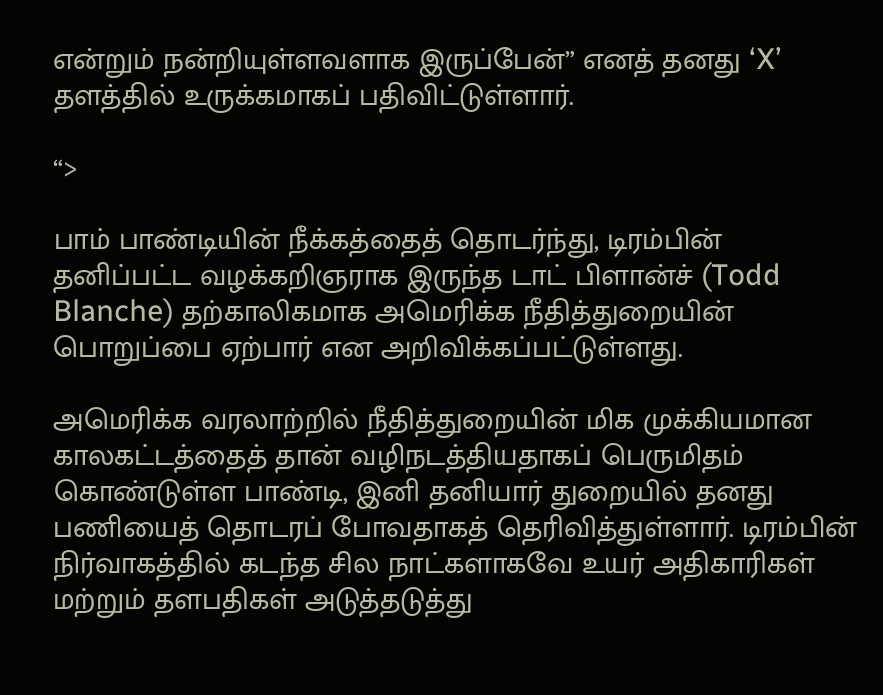என்றும் நன்றியுள்ளவளாக இருப்பேன்” எனத் தனது ‘X’ தளத்தில் உருக்கமாகப் பதிவிட்டுள்ளார்.

“>

பாம் பாண்டியின் நீக்கத்தைத் தொடர்ந்து, டிரம்பின் தனிப்பட்ட வழக்கறிஞராக இருந்த டாட் பிளான்ச் (Todd Blanche) தற்காலிகமாக அமெரிக்க நீதித்துறையின் பொறுப்பை ஏற்பார் என அறிவிக்கப்பட்டுள்ளது.

அமெரிக்க வரலாற்றில் நீதித்துறையின் மிக முக்கியமான காலகட்டத்தைத் தான் வழிநடத்தியதாகப் பெருமிதம் கொண்டுள்ள பாண்டி, இனி தனியார் துறையில் தனது பணியைத் தொடரப் போவதாகத் தெரிவித்துள்ளார். டிரம்பின் நிர்வாகத்தில் கடந்த சில நாட்களாகவே உயர் அதிகாரிகள் மற்றும் தளபதிகள் அடுத்தடுத்து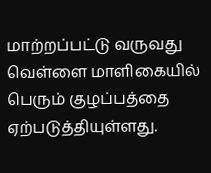மாற்றப்பட்டு வருவது வெள்ளை மாளிகையில் பெரும் குழப்பத்தை ஏற்படுத்தியுள்ளது.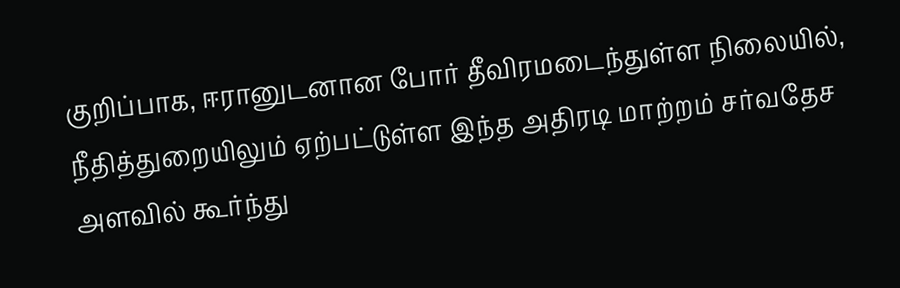குறிப்பாக, ஈரானுடனான போர் தீவிரமடைந்துள்ள நிலையில், நீதித்துறையிலும் ஏற்பட்டுள்ள இந்த அதிரடி மாற்றம் சர்வதேச அளவில் கூர்ந்து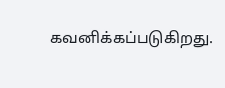கவனிக்கப்படுகிறது.